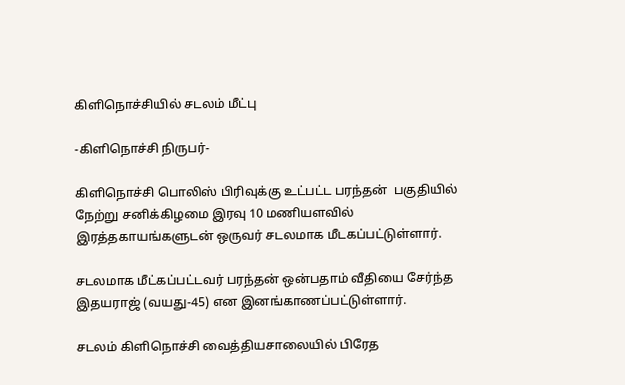கிளிநொச்சியில் சடலம் மீட்பு

-கிளிநொச்சி நிருபர்-

கிளிநொச்சி பொலிஸ் பிரிவுக்கு உட்பட்ட பரந்தன்  பகுதியில் நேற்று சனிக்கிழமை இரவு 10 மணியளவில் இரத்தகாயங்களுடன் ஒருவர் சடலமாக மீடகப்பட்டுள்ளார்.

சடலமாக மீட்கப்பட்டவர் பரந்தன் ஒன்பதாம் வீதியை சேர்ந்த இதயராஜ் (வயது-45) என இனங்காணப்பட்டுள்ளார்.

சடலம் கிளிநொச்சி வைத்தியசாலையில் பிரேத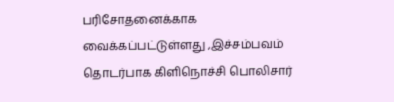பரிசோதனைக்காக வைக்கப்பட்டுள்ளது ,இச்சம்பவம் தொடர்பாக கிளிநொச்சி பொலிசார்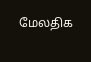மேலதிக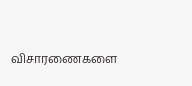விசாரணைகளை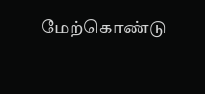மேற்கொண்டு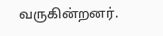வருகின்றனர்.